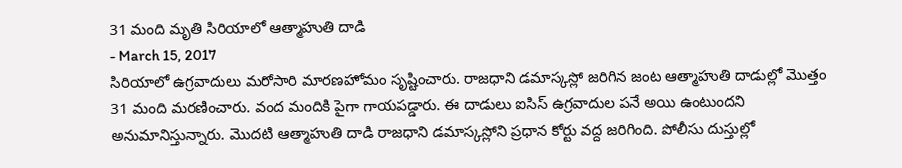31 మంది మృతి సిరియాలో ఆత్మాహుతి దాడి
- March 15, 2017
సిరియాలో ఉగ్రవాదులు మరోసారి మారణహోమం సృష్టించారు. రాజధాని డమాస్కస్లో జరిగిన జంట ఆత్మాహుతి దాడుల్లో మొత్తం 31 మంది మరణించారు. వంద మందికి పైగా గాయపడ్డారు. ఈ దాడులు ఐసిస్ ఉగ్రవాదుల పనే అయి ఉంటుందని అనుమానిస్తున్నారు. మొదటి ఆత్మాహుతి దాడి రాజధాని డమాస్కస్లోని ప్రధాన కోర్టు వద్ద జరిగింది. పోలీసు దుస్తుల్లో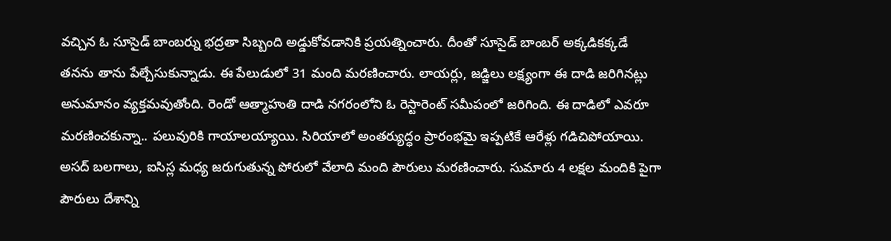వచ్చిన ఓ సూసైడ్ బాంబర్ను భద్రతా సిబ్బంది అడ్డుకోవడానికి ప్రయత్నించారు. దీంతో సూసైడ్ బాంబర్ అక్కడికక్కడే తనను తాను పేల్చేసుకున్నాడు. ఈ పేలుడులో 31 మంది మరణించారు. లాయర్లు, జడ్జిలు లక్ష్యంగా ఈ దాడి జరిగినట్లు అనుమానం వ్యక్తమవుతోంది. రెండో ఆత్మాహుతి దాడి నగరంలోని ఓ రెస్టారెంట్ సమీపంలో జరిగింది. ఈ దాడిలో ఎవరూ మరణించకున్నా.. పలువురికి గాయాలయ్యాయి. సిరియాలో అంతర్యుద్ధం ప్రారంభమై ఇప్పటికే ఆరేళ్లు గడిచిపోయాయి. అసద్ బలగాలు, ఐసిస్ల మధ్య జరుగుతున్న పోరులో వేలాది మంది పౌరులు మరణించారు. సుమారు 4 లక్షల మందికి పైగా పౌరులు దేశాన్ని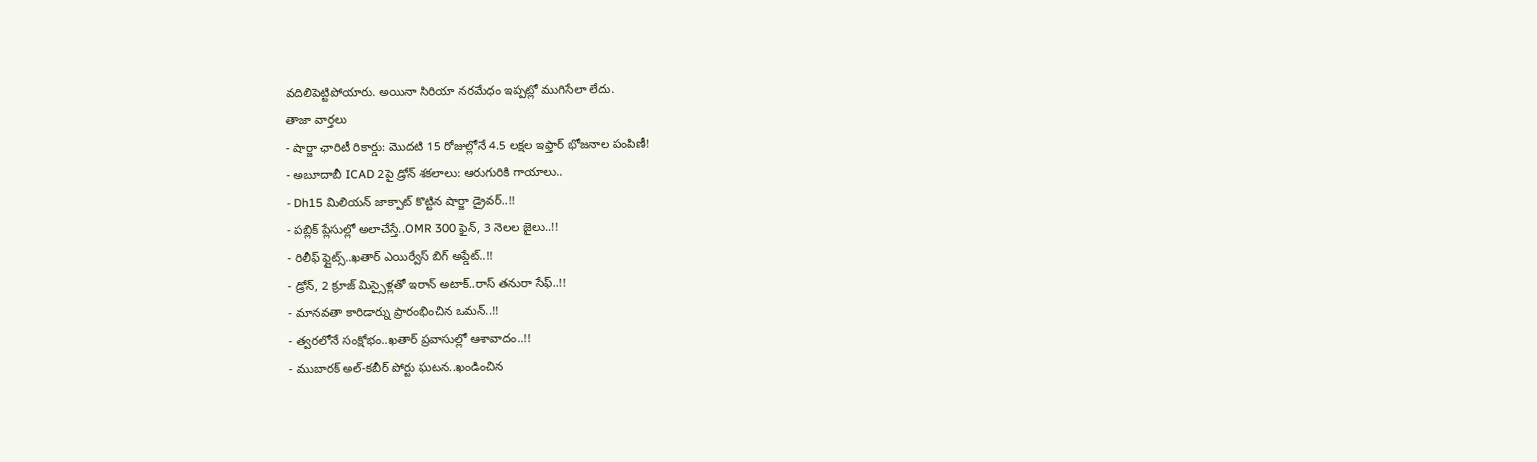వదిలిపెట్టిపోయారు. అయినా సిరియా నరమేధం ఇప్పట్లో ముగిసేలా లేదు.
తాజా వార్తలు
- షార్జా ఛారిటీ రికార్డు: మొదటి 15 రోజుల్లోనే 4.5 లక్షల ఇఫ్తార్ భోజనాల పంపిణీ!
- అబూదాబీ ICAD 2పై డ్రోన్ శకలాలు: ఆరుగురికి గాయాలు..
- Dh15 మిలియన్ జాక్పాట్ కొట్టిన షార్జా డ్రైవర్..!!
- పబ్లిక్ ప్లేసుల్లో అలాచేస్తే..OMR 300 ఫైన్, 3 నెలల జైలు..!!
- రిలీఫ్ ఫ్లైట్స్..ఖతార్ ఎయిర్వేస్ బిగ్ అప్డేట్..!!
- డ్రోన్, 2 క్రూజ్ మిస్సైళ్లతో ఇరాన్ అటాక్..రాస్ తనురా సేఫ్..!!
- మానవతా కారిడార్ను ప్రారంభించిన ఒమన్..!!
- త్వరలోనే సంక్షోభం..ఖతార్ ప్రవాసుల్లో ఆశావాదం..!!
- ముబారక్ అల్-కబీర్ పోర్టు ఘటన..ఖండించిన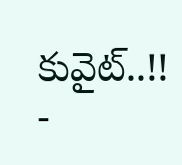కువైట్..!!
-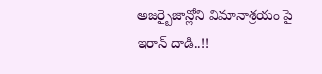అజర్బైజాన్లోని విమానాశ్రయం పై ఇరాన్ దాడి..!!